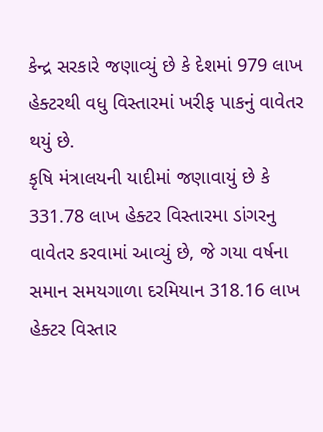કેન્દ્ર સરકારે જણાવ્યું છે કે દેશમાં 979 લાખ હેક્ટરથી વધુ વિસ્તારમાં ખરીફ પાકનું વાવેતર થયું છે.
કૃષિ મંત્રાલયની યાદીમાં જણાવાયું છે કે 331.78 લાખ હેક્ટર વિસ્તારમા ડાંગરનુ વાવેતર કરવામાં આવ્યું છે, જે ગયા વર્ષના સમાન સમયગાળા દરમિયાન 318.16 લાખ હેક્ટર વિસ્તાર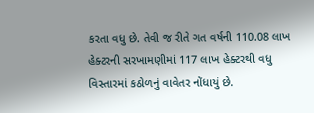કરતા વધુ છે. તેવી જ રીતે ગત વર્ષની 110.08 લાખ હેક્ટરની સરખામણીમાં 117 લાખ હેક્ટરથી વધુ વિસ્તારમાં કઠોળનું વાવેતર નોંધાયું છે.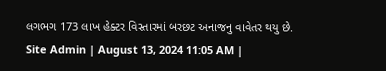લગભગ 173 લાખ હેક્ટર વિસ્તારમાં બરછટ અનાજનુ વાવેતર થયુ છે.
Site Admin | August 13, 2024 11:05 AM |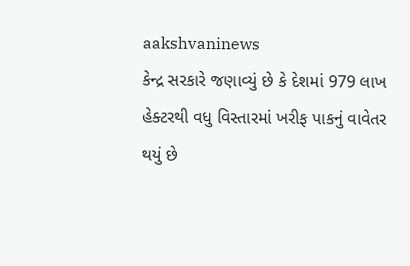aakshvaninews
કેન્દ્ર સરકારે જણાવ્યું છે કે દેશમાં 979 લાખ હેક્ટરથી વધુ વિસ્તારમાં ખરીફ પાકનું વાવેતર થયું છે